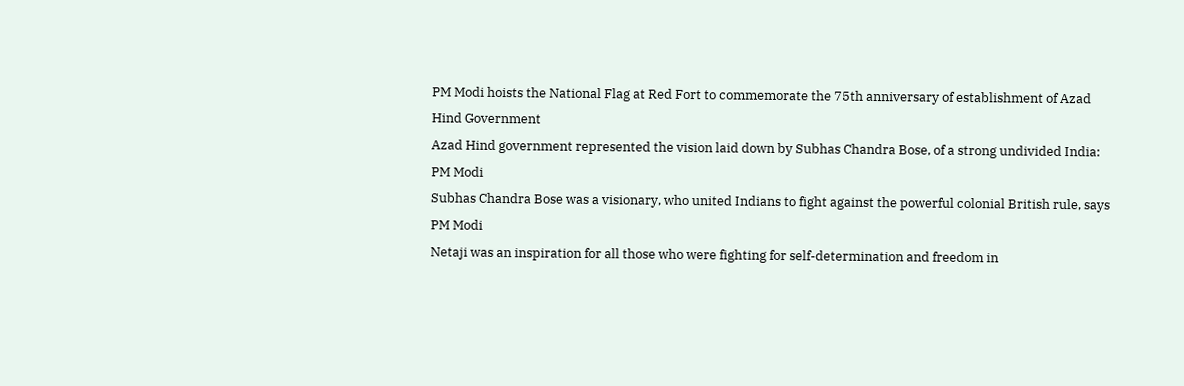PM Modi hoists the National Flag at Red Fort to commemorate the 75th anniversary of establishment of Azad Hind Government
Azad Hind government represented the vision laid down by Subhas Chandra Bose, of a strong undivided India: PM Modi
Subhas Chandra Bose was a visionary, who united Indians to fight against the powerful colonial British rule, says PM Modi
Netaji was an inspiration for all those who were fighting for self-determination and freedom in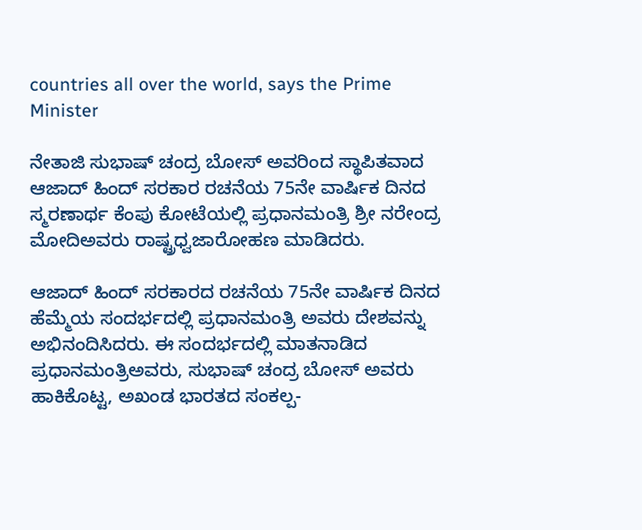countries all over the world, says the Prime Minister

ನೇತಾಜಿ ಸುಭಾಷ್ ಚಂದ್ರ ಬೋಸ್ ಅವರಿಂದ ಸ್ಥಾಪಿತವಾದ ಆಜಾದ್ ಹಿಂದ್ ಸರಕಾರ ರಚನೆಯ 75ನೇ ವಾರ್ಷಿಕ ದಿನದ ಸ್ಮರಣಾರ್ಥ ಕೆಂಪು ಕೋಟೆಯಲ್ಲಿ ಪ್ರಧಾನಮಂತ್ರಿ ಶ್ರೀ ನರೇಂದ್ರ ಮೋದಿಅವರು ರಾಷ್ಟ್ರಧ್ವಜಾರೋಹಣ ಮಾಡಿದರು.

ಆಜಾದ್ ಹಿಂದ್ ಸರಕಾರದ ರಚನೆಯ 75ನೇ ವಾರ್ಷಿಕ ದಿನದ ಹೆಮ್ಮೆಯ ಸಂದರ್ಭದಲ್ಲಿ ಪ್ರಧಾನಮಂತ್ರಿ ಅವರು ದೇಶವನ್ನು ಅಭಿನಂದಿಸಿದರು. ಈ ಸಂದರ್ಭದಲ್ಲಿ ಮಾತನಾಡಿದ ಪ್ರಧಾನಮಂತ್ರಿಅವರು, ಸುಭಾಷ್ ಚಂದ್ರ ಬೋಸ್ ಅವರು ಹಾಕಿಕೊಟ್ಟ, ಅಖಂಡ ಭಾರತದ ಸಂಕಲ್ಪ-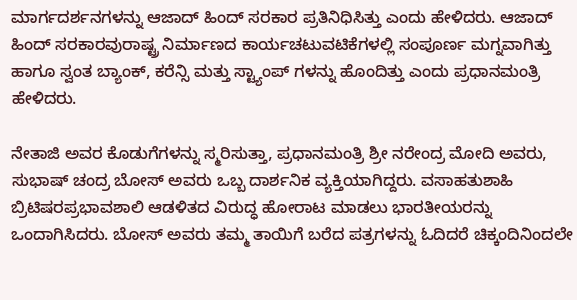ಮಾರ್ಗದರ್ಶನಗಳನ್ನು ಆಜಾದ್ ಹಿಂದ್ ಸರಕಾರ ಪ್ರತಿನಿಧಿಸಿತ್ತು ಎಂದು ಹೇಳಿದರು. ಆಜಾದ್ ಹಿಂದ್ ಸರಕಾರವುರಾಷ್ಟ್ರ ನಿರ್ಮಾಣದ ಕಾರ್ಯಚಟುವಟಿಕೆಗಳಲ್ಲಿ ಸಂಪೂರ್ಣ ಮಗ್ನವಾಗಿತ್ತು ಹಾಗೂ ಸ್ವಂತ ಬ್ಯಾಂಕ್, ಕರೆನ್ಸಿ ಮತ್ತು ಸ್ಟ್ಯಾಂಪ್ ಗಳನ್ನು ಹೊಂದಿತ್ತು ಎಂದು ಪ್ರಧಾನಮಂತ್ರಿ ಹೇಳಿದರು.

ನೇತಾಜಿ ಅವರ ಕೊಡುಗೆಗಳನ್ನು ಸ್ಮರಿಸುತ್ತಾ, ಪ್ರಧಾನಮಂತ್ರಿ ಶ್ರೀ ನರೇಂದ್ರ ಮೋದಿ ಅವರು, ಸುಭಾಷ್ ಚಂದ್ರ ಬೋಸ್ ಅವರು ಒಬ್ಬ ದಾರ್ಶನಿಕ ವ್ಯಕ್ತಿಯಾಗಿದ್ದರು. ವಸಾಹತುಶಾಹಿ ಬ್ರಿಟಿಷರಪ್ರಭಾವಶಾಲಿ ಆಡಳಿತದ ವಿರುದ್ಧ ಹೋರಾಟ ಮಾಡಲು ಭಾರತೀಯರನ್ನು ಒಂದಾಗಿಸಿದರು. ಬೋಸ್ ಅವರು ತಮ್ಮ ತಾಯಿಗೆ ಬರೆದ ಪತ್ರಗಳನ್ನು ಓದಿದರೆ ಚಿಕ್ಕಂದಿನಿಂದಲೇ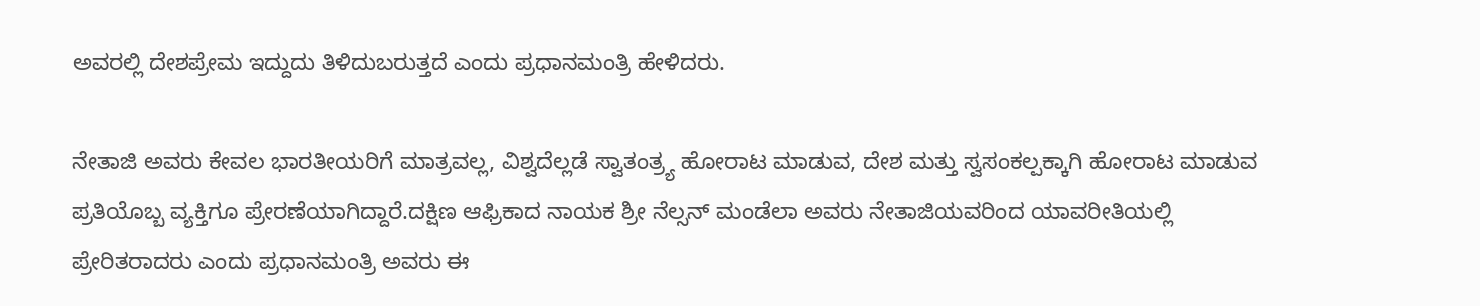ಅವರಲ್ಲಿ ದೇಶಪ್ರೇಮ ಇದ್ದುದು ತಿಳಿದುಬರುತ್ತದೆ ಎಂದು ಪ್ರಧಾನಮಂತ್ರಿ ಹೇಳಿದರು.

ನೇತಾಜಿ ಅವರು ಕೇವಲ ಭಾರತೀಯರಿಗೆ ಮಾತ್ರವಲ್ಲ, ವಿಶ್ವದೆಲ್ಲಡೆ ಸ್ವಾತಂತ್ರ್ಯ ಹೋರಾಟ ಮಾಡುವ, ದೇಶ ಮತ್ತು ಸ್ವಸಂಕಲ್ಪಕ್ಕಾಗಿ ಹೋರಾಟ ಮಾಡುವ ಪ್ರತಿಯೊಬ್ಬ ವ್ಯಕ್ತಿಗೂ ಪ್ರೇರಣೆಯಾಗಿದ್ದಾರೆ.ದಕ್ಷಿಣ ಆಫ್ರಿಕಾದ ನಾಯಕ ಶ್ರೀ ನೆಲ್ಸನ್ ಮಂಡೆಲಾ ಅವರು ನೇತಾಜಿಯವರಿಂದ ಯಾವರೀತಿಯಲ್ಲಿ ಪ್ರೇರಿತರಾದರು ಎಂದು ಪ್ರಧಾನಮಂತ್ರಿ ಅವರು ಈ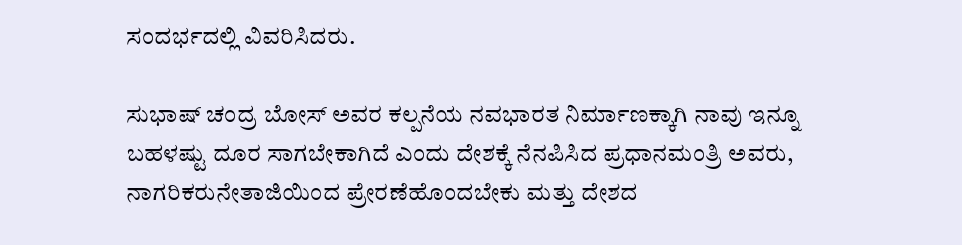ಸಂದರ್ಭದಲ್ಲಿ ವಿವರಿಸಿದರು.

ಸುಭಾಷ್ ಚಂದ್ರ ಬೋಸ್ ಅವರ ಕಲ್ಪನೆಯ ನವಭಾರತ ನಿರ್ಮಾಣಕ್ಕಾಗಿ ನಾವು ಇನ್ನೂ ಬಹಳಷ್ಟು ದೂರ ಸಾಗಬೇಕಾಗಿದೆ ಎಂದು ದೇಶಕ್ಕೆ ನೆನಪಿಸಿದ ಪ್ರಧಾನಮಂತ್ರಿ ಅವರು, ನಾಗರಿಕರುನೇತಾಜಿಯಿಂದ ಪ್ರೇರಣೆಹೊಂದಬೇಕು ಮತ್ತು ದೇಶದ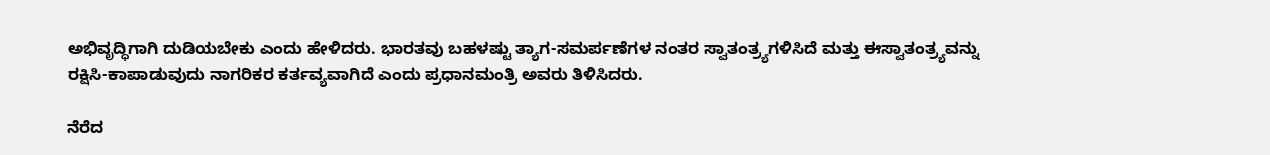ಅಭಿವೃದ್ಧಿಗಾಗಿ ದುಡಿಯಬೇಕು ಎಂದು ಹೇಳಿದರು. ಭಾರತವು ಬಹಳಷ್ಟು ತ್ಯಾಗ-ಸಮರ್ಪಣೆಗಳ ನಂತರ ಸ್ವಾತಂತ್ರ್ಯಗಳಿಸಿದೆ ಮತ್ತು ಈಸ್ವಾತಂತ್ರ್ಯವನ್ನು ರಕ್ಷಿಸಿ-ಕಾಪಾಡುವುದು ನಾಗರಿಕರ ಕರ್ತವ್ಯವಾಗಿದೆ ಎಂದು ಪ್ರಧಾನಮಂತ್ರಿ ಅವರು ತಿಳಿಸಿದರು.

ನೆರೆದ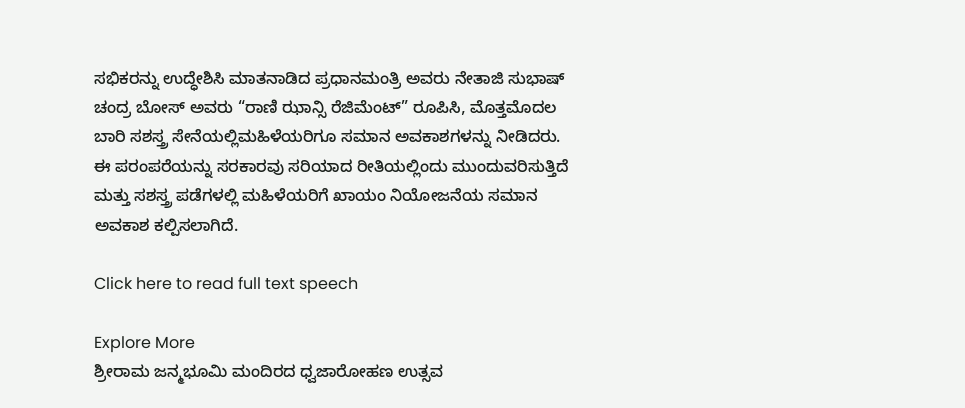ಸಭಿಕರನ್ನು ಉದ್ಧೇಶಿಸಿ ಮಾತನಾಡಿದ ಪ್ರಧಾನಮಂತ್ರಿ ಅವರು ನೇತಾಜಿ ಸುಭಾಷ್ ಚಂದ್ರ ಬೋಸ್ ಅವರು “ರಾಣಿ ಝಾನ್ಸಿ ರೆಜಿಮೆಂಟ್” ರೂಪಿಸಿ, ಮೊತ್ತಮೊದಲ ಬಾರಿ ಸಶಸ್ತ್ರ ಸೇನೆಯಲ್ಲಿಮಹಿಳೆಯರಿಗೂ ಸಮಾನ ಅವಕಾಶಗಳನ್ನು ನೀಡಿದರು. ಈ ಪರಂಪರೆಯನ್ನು ಸರಕಾರವು ಸರಿಯಾದ ರೀತಿಯಲ್ಲಿಂದು ಮುಂದುವರಿಸುತ್ತಿದೆ ಮತ್ತು ಸಶಸ್ತ್ರ ಪಡೆಗಳಲ್ಲಿ ಮಹಿಳೆಯರಿಗೆ ಖಾಯಂ ನಿಯೋಜನೆಯ ಸಮಾನ ಅವಕಾಶ ಕಲ್ಪಿಸಲಾಗಿದೆ.

Click here to read full text speech

Explore More
ಶ್ರೀರಾಮ ಜನ್ಮಭೂಮಿ ಮಂದಿರದ ಧ್ವಜಾರೋಹಣ ಉತ್ಸವ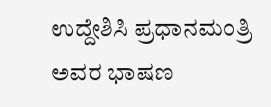ಉದ್ದೇಶಿಸಿ ಪ್ರಧಾನಮಂತ್ರಿ ಅವರ ಭಾಷಣ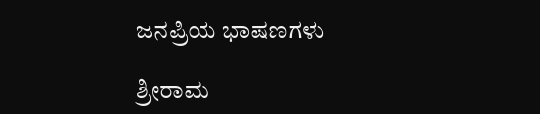ಜನಪ್ರಿಯ ಭಾಷಣಗಳು

ಶ್ರೀರಾಮ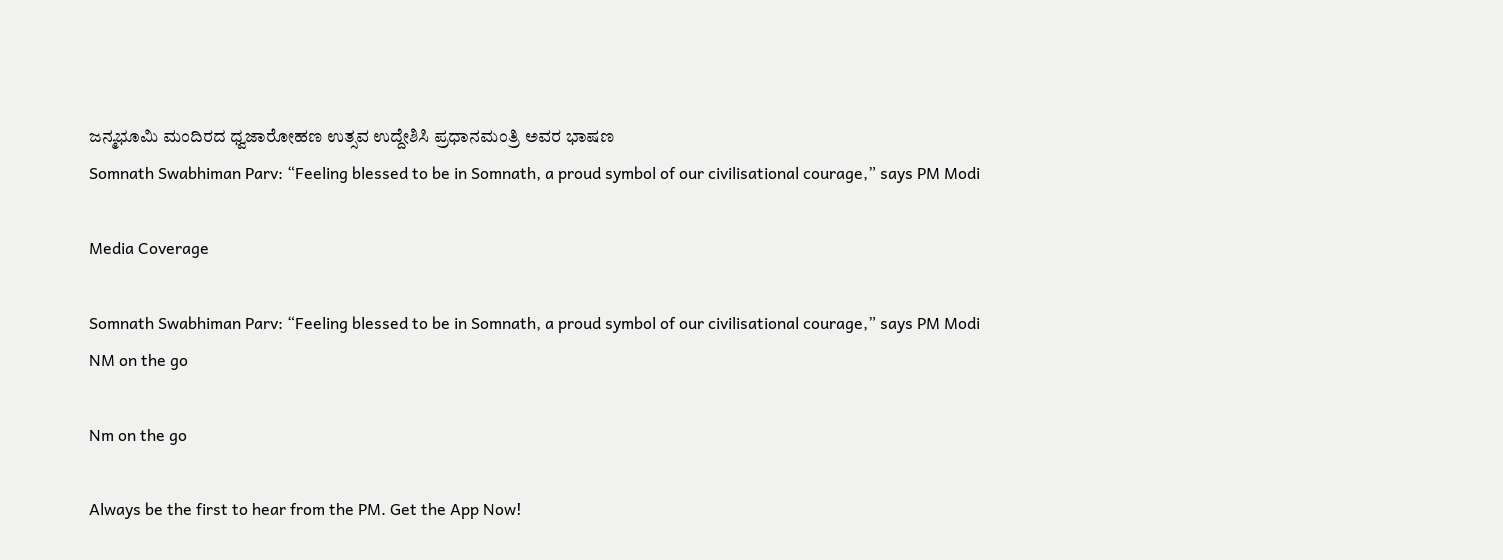ಜನ್ಮಭೂಮಿ ಮಂದಿರದ ಧ್ವಜಾರೋಹಣ ಉತ್ಸವ ಉದ್ದೇಶಿಸಿ ಪ್ರಧಾನಮಂತ್ರಿ ಅವರ ಭಾಷಣ
Somnath Swabhiman Parv: “Feeling blessed to be in Somnath, a proud symbol of our civilisational courage,” says PM Modi

Media Coverage

Somnath Swabhiman Parv: “Feeling blessed to be in Somnath, a proud symbol of our civilisational courage,” says PM Modi
NM on the go

Nm on the go

Always be the first to hear from the PM. Get the App Now!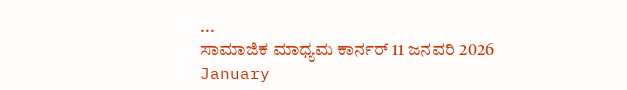...
ಸಾಮಾಜಿಕ ಮಾಧ್ಯಮ ಕಾರ್ನರ್ 11 ಜನವರಿ 2026
January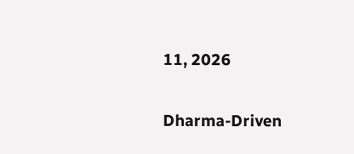11, 2026

Dharma-Driven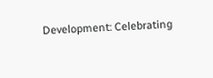Development: Celebrating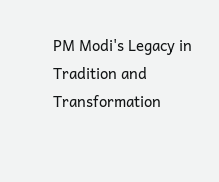PM Modi's Legacy in Tradition and Transformation